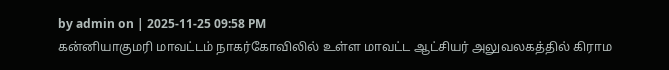by admin on | 2025-11-25 09:58 PM
கன்னியாகுமரி மாவட்டம் நாகர்கோவிலில் உள்ள மாவட்ட ஆட்சியர் அலுவலகத்தில் கிராம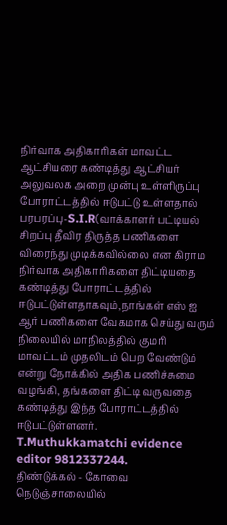நிர்வாக அதிகாரிகள் மாவட்ட ஆட்சியரை கண்டித்து ஆட்சியர் அலுவலக அறை முன்பு உள்ளிருப்பு போராட்டத்தில் ஈடுபட்டு உள்ளதால் பரபரப்பு-S.I.R(வாக்காளர் பட்டியல் சிறப்பு தீவிர திருத்த பணிகளை விரைந்து முடிக்கவில்லை என கிராம நிர்வாக அதிகாரிகளை திட்டியதை கண்டித்து போராட்டத்தில் ஈடுபட்டுள்ளதாகவும்,நாங்கள் எஸ் ஐ ஆர் பணிகளை வேகமாக செய்து வரும் நிலையில் மாநிலத்தில் குமரி மாவட்டம் முதலிடம் பெற வேண்டும் என்று நோக்கில் அதிக பணிச்சுமை வழங்கி, தங்களை திட்டி வருவதை கண்டித்து இந்த போராட்டத்தில் ஈடுபட்டுள்ளனர்.
T.Muthukkamatchi evidence editor 9812337244.
திண்டுக்கல் - கோவை நெடுஞ்சாலையில்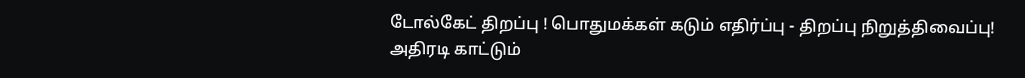டோல்கேட் திறப்பு ! பொதுமக்கள் கடும் எதிர்ப்பு - திறப்பு நிறுத்திவைப்பு!
அதிரடி காட்டும்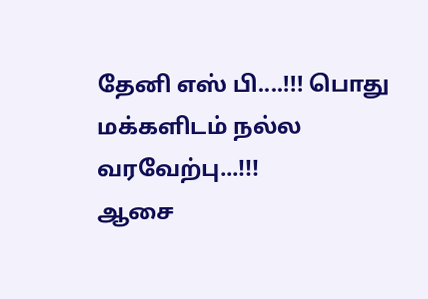தேனி எஸ் பி....!!! பொது மக்களிடம் நல்ல வரவேற்பு...!!!
ஆசை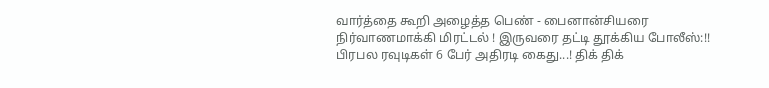வார்த்தை கூறி அழைத்த பெண் - பைனான்சியரை நிர்வாணமாக்கி மிரட்டல் ! இருவரை தட்டி தூக்கிய போலீஸ்:!!
பிரபல ரவுடிகள் 6 பேர் அதிரடி கைது...! திக் திக்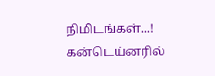நிமிடங்கள்...!
கன்டெய்னரில்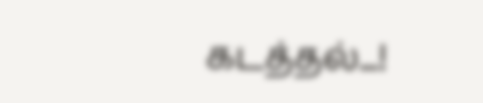கடத்தல்...!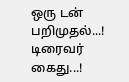ஒரு டன் பறிமுதல்...! டிரைவர் கைது...!